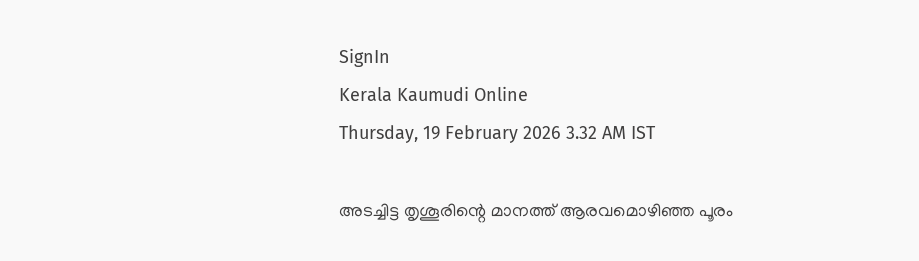SignIn
Kerala Kaumudi Online
Thursday, 19 February 2026 3.32 AM IST

അടച്ചിട്ട തൃശൂരിന്റെ മാനത്ത് ആരവമൊഴിഞ്ഞ പൂരം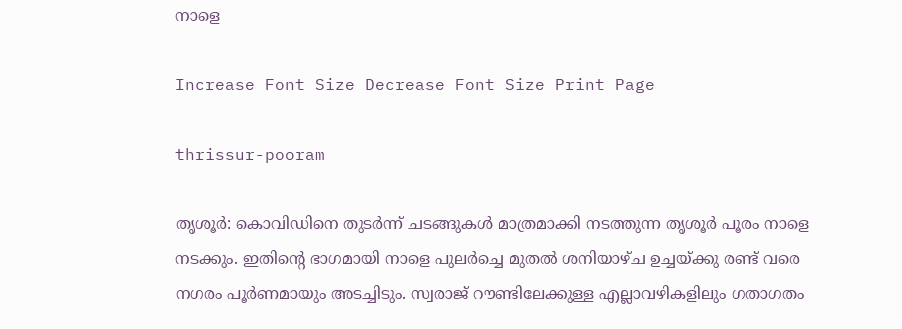നാളെ

Increase Font Size Decrease Font Size Print Page

thrissur-pooram

തൃശൂർ: കൊവിഡിനെ തുടർന്ന് ചടങ്ങുകൾ മാത്രമാക്കി നടത്തുന്ന തൃശൂർ പൂരം നാളെ നടക്കും. ഇതിന്റെ ഭാഗമായി നാളെ പുലർച്ചെ മുതൽ ശനിയാഴ്ച ഉച്ചയ്‌ക്കു രണ്ട് വരെ നഗരം പൂർണമായും അടച്ചിടും. സ്വരാജ് റൗണ്ടിലേക്കുള്ള എല്ലാവഴികളിലും ഗതാഗതം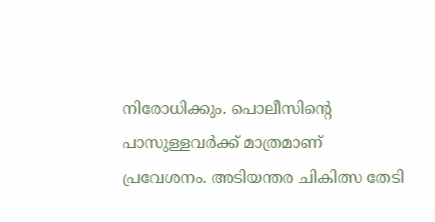നിരോധിക്കും. പൊലീസിന്റെ പാസുള്ളവർക്ക് മാത്രമാണ് പ്രവേശനം. അടിയന്തര ചികിത്സ തേടി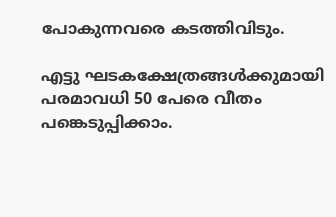പോകുന്നവരെ കടത്തിവിടും.

എട്ടു ഘടകക്ഷേത്രങ്ങൾക്കുമായി പരമാവധി 50 പേരെ വീതം പങ്കെടുപ്പിക്കാം.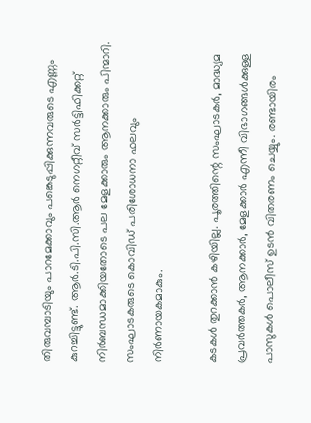തിരുവമ്പാടിയും പാറമേക്കാവും പങ്കെടുപ്പിക്കുന്നവരുടെ എണ്ണം കുറച്ചിട്ടുണ്ട്. ആർ.ടി.പി.സി.ആർ നെഗറ്റീവ് സർട്ടിഫിക്കറ്റ് നിർബന്ധമാക്കിയതോടെ പല മേളക്കാരും ആനക്കാരും പിന്മാറി. സംഘാടകരുടെ കൊവിഡ് പരിശോധനാ ഫലവും നിർണായകമാകും.

കടകൾ തുറക്കാൻ കഴിയില്ല. പൂരത്തിന്റെ സംഘാടകർ, മാദ്ധ്യമ പ്രവർത്തകർ, ആനക്കാർ, മേളക്കാർ എന്നീ വിഭാഗങ്ങൾക്കുള്ള പാസുകൾ പൊലീസ് ഉടൻ വിതരണം ചെയ്യും. രണ്ടായിരം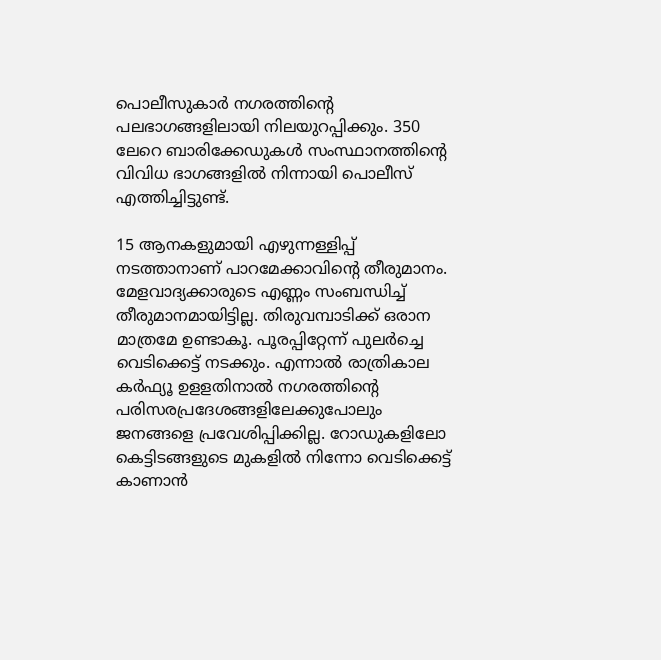പൊലീസുകാർ നഗരത്തിന്റെ പലഭാഗങ്ങളിലായി നിലയുറപ്പിക്കും. 350 ലേറെ ബാരിക്കേഡുകൾ സംസ്ഥാനത്തിന്റെ വിവിധ ഭാഗങ്ങളിൽ നിന്നായി പൊലീസ് എത്തിച്ചിട്ടുണ്ട്.

15 ആനകളുമായി എഴുന്നള്ളിപ്പ് നടത്താനാണ് പാറമേക്കാവിന്റെ തീരുമാനം. മേളവാദ്യക്കാരുടെ എണ്ണം സംബന്ധിച്ച് തീരുമാനമായിട്ടില്ല. തിരുവമ്പാടിക്ക് ഒരാന മാത്രമേ ഉണ്ടാകൂ. പൂരപ്പിറ്റേന്ന് പുലർച്ചെ വെടിക്കെട്ട് നടക്കും. എന്നാൽ രാത്രികാല കർഫ്യൂ ഉളളതിനാൽ നഗരത്തിന്റെ പരിസരപ്രദേശങ്ങളിലേക്കുപോലും ജനങ്ങളെ പ്രവേശിപ്പിക്കില്ല. റോഡുകളിലോ കെട്ടിടങ്ങളുടെ മുകളിൽ നിന്നോ വെടിക്കെട്ട് കാണാൻ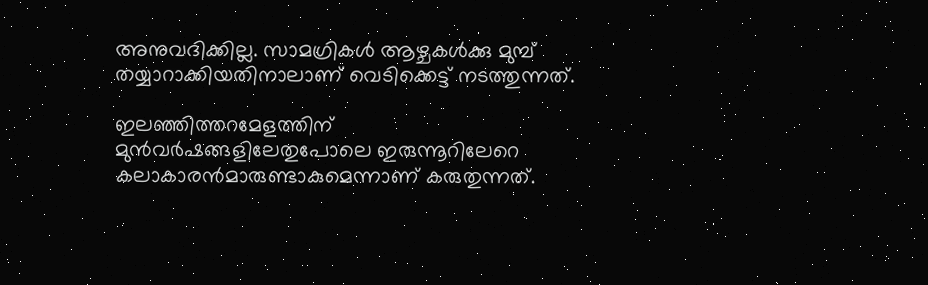അനുവദിക്കില്ല. സാമഗ്രികൾ ആഴ്ചകൾക്കു മുമ്പ് തയ്യാറാക്കിയതിനാലാണ് വെടിക്കെട്ട് നടത്തുന്നത്.

ഇലഞ്ഞിത്തറമേളത്തിന് മുൻവർഷങ്ങളിലേതുപോലെ ഇരുന്നൂറിലേറെ കലാകാരൻമാരുണ്ടാകുമെന്നാണ് കരുതുന്നത്.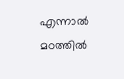എന്നാൽ മഠത്തിൽ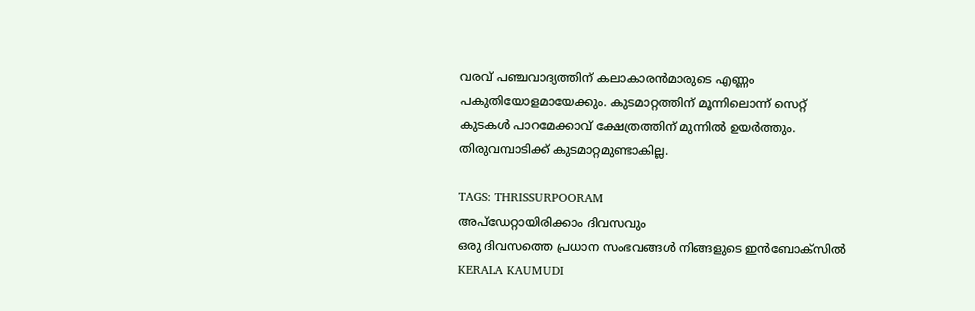വരവ് പഞ്ചവാദ്യത്തിന് കലാകാരൻമാരുടെ എണ്ണം പകുതിയോളമായേക്കും. കുടമാറ്റത്തിന് മൂന്നിലൊന്ന് സെറ്റ് കുടകൾ പാറമേക്കാവ് ക്ഷേത്രത്തിന് മുന്നിൽ ഉയർത്തും. തിരുവമ്പാടിക്ക് കുടമാറ്റമുണ്ടാകില്ല.

TAGS: THRISSURPOORAM
അപ്ഡേറ്റായിരിക്കാം ദിവസവും
ഒരു ദിവസത്തെ പ്രധാന സംഭവങ്ങൾ നിങ്ങളുടെ ഇൻബോക്സിൽ
KERALA KAUMUDI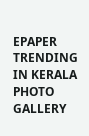EPAPER
TRENDING IN KERALA
PHOTO GALLERY